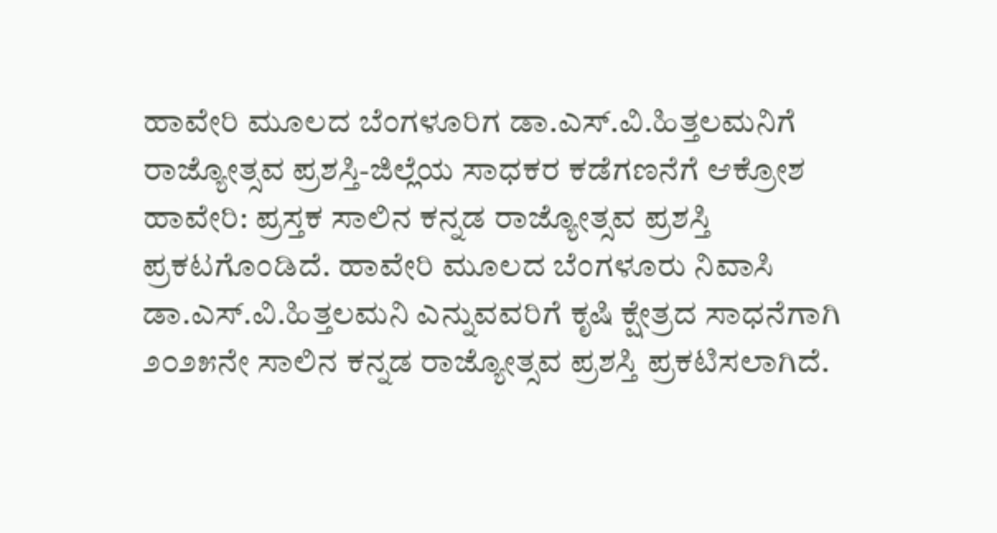ಹಾವೇರಿ ಮೂಲದ ಬೆಂಗಳೂರಿಗ ಡಾ.ಎಸ್.ವಿ.ಹಿತ್ತಲಮನಿಗೆ ರಾಜ್ಯೋತ್ಸವ ಪ್ರಶಸ್ತಿ-ಜಿಲ್ಲೆಯ ಸಾಧಕರ ಕಡೆಗಣನೆಗೆ ಆಕ್ರೋಶ
ಹಾವೇರಿ: ಪ್ರಸ್ತಕ ಸಾಲಿನ ಕನ್ನಡ ರಾಜ್ಯೋತ್ಸವ ಪ್ರಶಸ್ತಿ ಪ್ರಕಟಗೊಂಡಿದೆ. ಹಾವೇರಿ ಮೂಲದ ಬೆಂಗಳೂರು ನಿವಾಸಿ ಡಾ.ಎಸ್.ವಿ.ಹಿತ್ತಲಮನಿ ಎನ್ನುವವರಿಗೆ ಕೃಷಿ ಕ್ಷೇತ್ರದ ಸಾಧನೆಗಾಗಿ ೨೦೨೫ನೇ ಸಾಲಿನ ಕನ್ನಡ ರಾಜ್ಯೋತ್ಸವ ಪ್ರಶಸ್ತಿ ಪ್ರಕಟಿಸಲಾಗಿದೆ.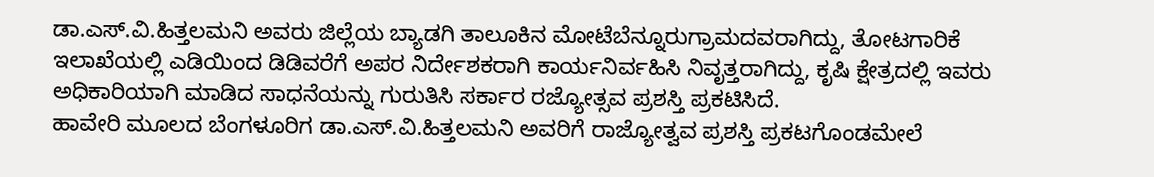ಡಾ.ಎಸ್.ವಿ.ಹಿತ್ತಲಮನಿ ಅವರು ಜಿಲ್ಲೆಯ ಬ್ಯಾಡಗಿ ತಾಲೂಕಿನ ಮೋಟೆಬೆನ್ನೂರುಗ್ರಾಮದವರಾಗಿದ್ದು, ತೋಟಗಾರಿಕೆ ಇಲಾಖೆಯಲ್ಲಿ ಎಡಿಯಿಂದ ಡಿಡಿವರೆಗೆ ಅಪರ ನಿರ್ದೇಶಕರಾಗಿ ಕಾರ್ಯನಿರ್ವಹಿಸಿ ನಿವೃತ್ತರಾಗಿದ್ದು, ಕೃಷಿ ಕ್ಷೇತ್ರದಲ್ಲಿ ಇವರು ಅಧಿಕಾರಿಯಾಗಿ ಮಾಡಿದ ಸಾಧನೆಯನ್ನು ಗುರುತಿಸಿ ಸರ್ಕಾರ ರಜ್ಯೋತ್ಸವ ಪ್ರಶಸ್ತಿ ಪ್ರಕಟಿಸಿದೆ.
ಹಾವೇರಿ ಮೂಲದ ಬೆಂಗಳೂರಿಗ ಡಾ.ಎಸ್.ವಿ.ಹಿತ್ತಲಮನಿ ಅವರಿಗೆ ರಾಜ್ಯೋತ್ವವ ಪ್ರಶಸ್ತಿ ಪ್ರಕಟಗೊಂಡಮೇಲೆ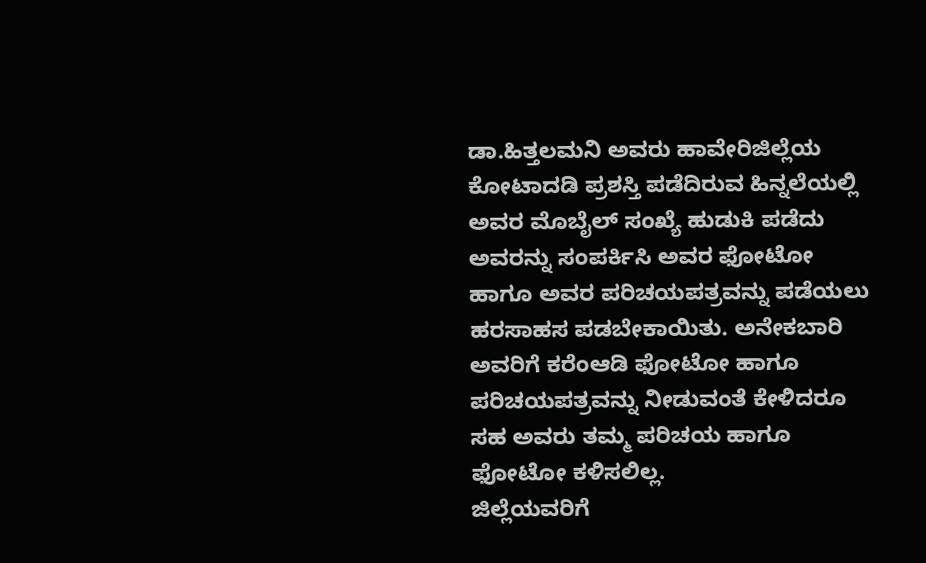ಡಾ.ಹಿತ್ತಲಮನಿ ಅವರು ಹಾವೇರಿಜಿಲ್ಲೆಯ ಕೋಟಾದಡಿ ಪ್ರಶಸ್ತಿ ಪಡೆದಿರುವ ಹಿನ್ನಲೆಯಲ್ಲಿ ಅವರ ಮೊಬೈಲ್ ಸಂಖ್ಯೆ ಹುಡುಕಿ ಪಡೆದು ಅವರನ್ನು ಸಂಪರ್ಕಿಸಿ ಅವರ ಫೋಟೋ ಹಾಗೂ ಅವರ ಪರಿಚಯಪತ್ರವನ್ನು ಪಡೆಯಲು ಹರಸಾಹಸ ಪಡಬೇಕಾಯಿತು. ಅನೇಕಬಾರಿ ಅವರಿಗೆ ಕರೆಂಆಡಿ ಫೋಟೋ ಹಾಗೂ ಪರಿಚಯಪತ್ರವನ್ನು ನೀಡುವಂತೆ ಕೇಳಿದರೂ ಸಹ ಅವರು ತಮ್ಮ ಪರಿಚಯ ಹಾಗೂ ಫೋಟೋ ಕಳಿಸಲಿಲ್ಲ.
ಜಿಲ್ಲೆಯವರಿಗೆ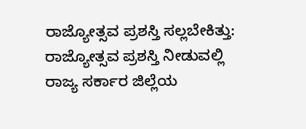ರಾಜ್ಯೋತ್ಸವ ಪ್ರಶಸ್ತಿ ಸಲ್ಲಬೇಕಿತ್ತು: ರಾಜ್ಯೋತ್ಸವ ಪ್ರಶಸ್ತಿ ನೀಡುವಲ್ಲಿ ರಾಜ್ಯ ಸರ್ಕಾರ ಜಿಲ್ಲೆಯ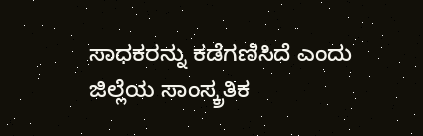ಸಾಧಕರನ್ನು ಕಡೆಗಣಿಸಿದೆ ಎಂದು ಜಿಲ್ಲೆಯ ಸಾಂಸ್ಕ್ರತಿಕ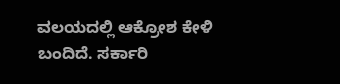ವಲಯದಲ್ಲಿ ಆಕ್ರೋಶ ಕೇಳಿ ಬಂದಿದೆ. ಸರ್ಕಾರಿ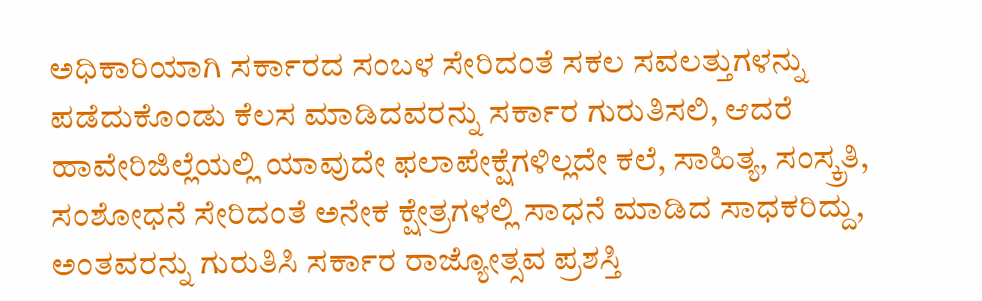ಅಧಿಕಾರಿಯಾಗಿ ಸರ್ಕಾರದ ಸಂಬಳ ಸೇರಿದಂತೆ ಸಕಲ ಸವಲತ್ತುಗಳನ್ನು ಪಡೆದುಕೊಂಡು ಕೆಲಸ ಮಾಡಿದವರನ್ನು ಸರ್ಕಾರ ಗುರುತಿಸಲಿ, ಆದರೆ ಹಾವೇರಿಜಿಲ್ಲೆಯಲ್ಲಿ ಯಾವುದೇ ಫಲಾಪೇಕ್ಷೆಗಳಿಲ್ಲದೇ ಕಲೆ, ಸಾಹಿತ್ಯ, ಸಂಸ್ಕ್ರತಿ, ಸಂಶೋಧನೆ ಸೇರಿದಂತೆ ಅನೇಕ ಕ್ಷೇತ್ರಗಳಲ್ಲಿ ಸಾಧನೆ ಮಾಡಿದ ಸಾಧಕರಿದ್ದು, ಅಂತವರನ್ನು ಗುರುತಿಸಿ ಸರ್ಕಾರ ರಾಜ್ಯೋತ್ಸವ ಪ್ರಶಸ್ತಿ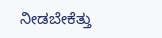ನೀಡಬೇಕೆತ್ತು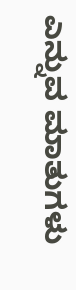ಎನ್ನುವ ಮಾತುಗಳು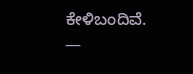ಕೇಳಿಬಂದಿವೆ.
—